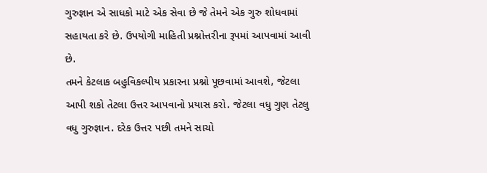ગુરુજ્ઞાન એ સાધકો માટે એક સેવા છે જે તેમને એક ગુરુ શોધવામાં સહાયતા કરે છે. ઉપયોગી માહિતી પ્રશ્નોત્તરીના રૂપમાં આપવામાં આવી છે.
તમને કેટલાક બહુવિકલ્પીય પ્રકારના પ્રશ્નો પૂછવામાં આવશે, જેટલા આપી શકો તેટલા ઉત્તર આપવાનો પ્રયાસ કરો. જેટલા વધુ ગુણ તેટલુ વધુ ગુરુજ્ઞાન. દરેક ઉત્તર પછી તમને સાચો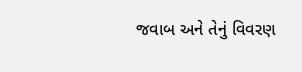જવાબ અને તેનું વિવરણ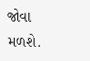જોવા મળશે.